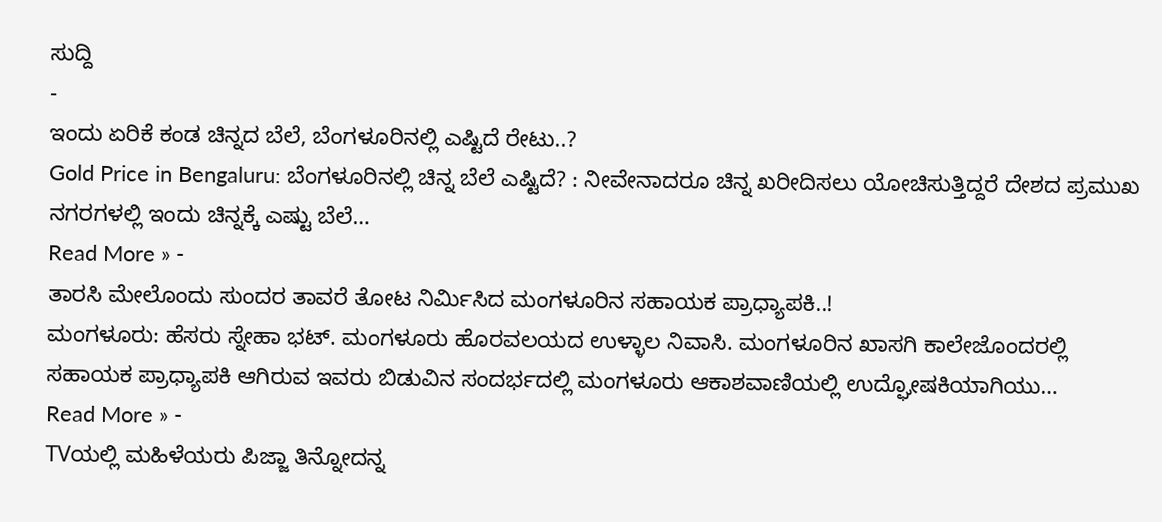ಸುದ್ದಿ
-
ಇಂದು ಏರಿಕೆ ಕಂಡ ಚಿನ್ನದ ಬೆಲೆ, ಬೆಂಗಳೂರಿನಲ್ಲಿ ಎಷ್ಟಿದೆ ರೇಟು..?
Gold Price in Bengaluru: ಬೆಂಗಳೂರಿನಲ್ಲಿ ಚಿನ್ನ ಬೆಲೆ ಎಷ್ಟಿದೆ? : ನೀವೇನಾದರೂ ಚಿನ್ನ ಖರೀದಿಸಲು ಯೋಚಿಸುತ್ತಿದ್ದರೆ ದೇಶದ ಪ್ರಮುಖ ನಗರಗಳಲ್ಲಿ ಇಂದು ಚಿನ್ನಕ್ಕೆ ಎಷ್ಟು ಬೆಲೆ…
Read More » -
ತಾರಸಿ ಮೇಲೊಂದು ಸುಂದರ ತಾವರೆ ತೋಟ ನಿರ್ಮಿಸಿದ ಮಂಗಳೂರಿನ ಸಹಾಯಕ ಪ್ರಾಧ್ಯಾಪಕಿ..!
ಮಂಗಳೂರು: ಹೆಸರು ಸ್ನೇಹಾ ಭಟ್. ಮಂಗಳೂರು ಹೊರವಲಯದ ಉಳ್ಳಾಲ ನಿವಾಸಿ. ಮಂಗಳೂರಿನ ಖಾಸಗಿ ಕಾಲೇಜೊಂದರಲ್ಲಿ ಸಹಾಯಕ ಪ್ರಾಧ್ಯಾಪಕಿ ಆಗಿರುವ ಇವರು ಬಿಡುವಿನ ಸಂದರ್ಭದಲ್ಲಿ ಮಂಗಳೂರು ಆಕಾಶವಾಣಿಯಲ್ಲಿ ಉದ್ಘೋಷಕಿಯಾಗಿಯು…
Read More » -
TVಯಲ್ಲಿ ಮಹಿಳೆಯರು ಪಿಜ್ಜಾ ತಿನ್ನೋದನ್ನ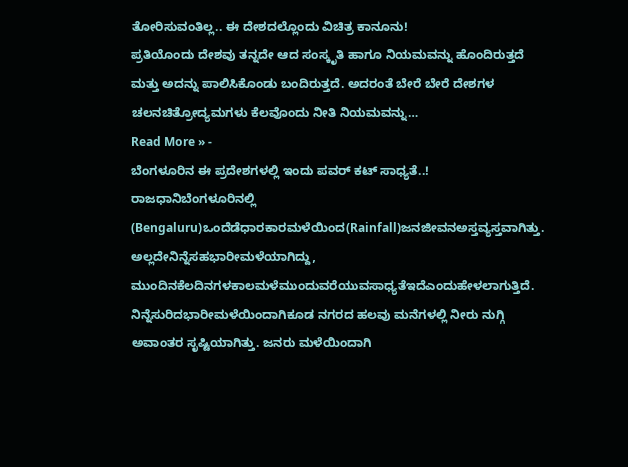ತೋರಿಸುವಂತಿಲ್ಲ.. ಈ ದೇಶದಲ್ಲೊಂದು ವಿಚಿತ್ರ ಕಾನೂನು!
ಪ್ರತಿಯೊಂದು ದೇಶವು ತನ್ನದೇ ಆದ ಸಂಸ್ಕೃತಿ ಹಾಗೂ ನಿಯಮವನ್ನು ಹೊಂದಿರುತ್ತದೆ ಮತ್ತು ಅದನ್ನು ಪಾಲಿಸಿಕೊಂಡು ಬಂದಿರುತ್ತದೆ. ಅದರಂತೆ ಬೇರೆ ಬೇರೆ ದೇಶಗಳ ಚಲನಚಿತ್ರೋದ್ಯಮಗಳು ಕೆಲವೊಂದು ನೀತಿ ನಿಯಮವನ್ನು…
Read More » -
ಬೆಂಗಳೂರಿನ ಈ ಪ್ರದೇಶಗಳಲ್ಲಿ ಇಂದು ಪವರ್ ಕಟ್ ಸಾಧ್ಯತೆ..!
ರಾಜಧಾನಿಬೆಂಗಳೂರಿನಲ್ಲಿ (Bengaluru)ಒಂದೆಡೆಧಾರಕಾರಮಳೆಯಿಂದ(Rainfall)ಜನಜೀವನಅಸ್ತವ್ಯಸ್ತವಾಗಿತ್ತು. ಅಲ್ಲದೇನಿನ್ನೆಸಹಭಾರೀಮಳೆಯಾಗಿದ್ದು, ಮುಂದಿನಕೆಲದಿನಗಳಕಾಲಮಳೆಮುಂದುವರೆಯುವಸಾಧ್ಯತೆಇದೆಎಂದುಹೇಳಲಾಗುತ್ತಿದೆ. ನಿನ್ನೆಸುರಿದಭಾರೀಮಳೆಯಿಂದಾಗಿಕೂಡ ನಗರದ ಹಲವು ಮನೆಗಳಲ್ಲಿ ನೀರು ನುಗ್ಗಿ ಅವಾಂತರ ಸೃಷ್ಟಿಯಾಗಿತ್ತು. ಜನರು ಮಳೆಯಿಂದಾಗಿ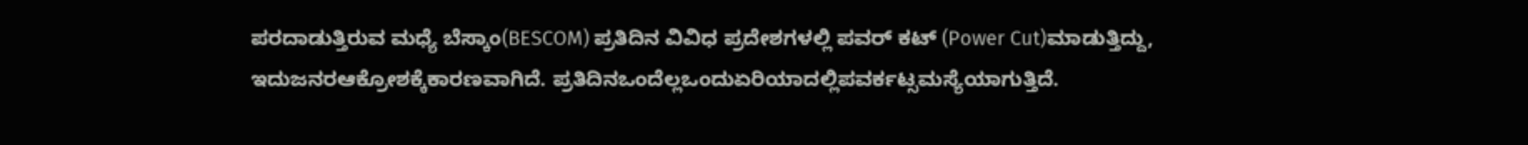ಪರದಾಡುತ್ತಿರುವ ಮಧ್ಯೆ ಬೆಸ್ಕಾಂ(BESCOM) ಪ್ರತಿದಿನ ವಿವಿಧ ಪ್ರದೇಶಗಳಲ್ಲಿ ಪವರ್ ಕಟ್ (Power Cut)ಮಾಡುತ್ತಿದ್ದು, ಇದುಜನರಆಕ್ರೋಶಕ್ಕೆಕಾರಣವಾಗಿದೆ. ಪ್ರತಿದಿನಒಂದೆಲ್ಲಒಂದುಏರಿಯಾದಲ್ಲಿಪವರ್ಕಟ್ಸಮಸ್ಯೆಯಾಗುತ್ತಿದೆ.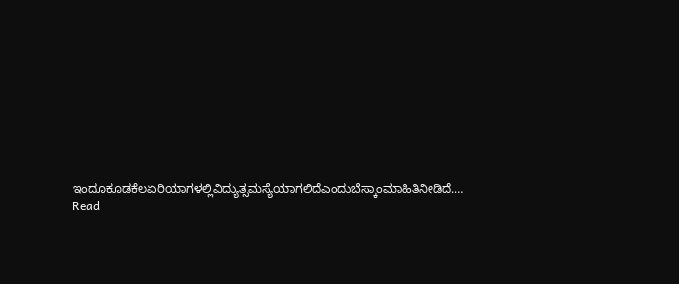ಇಂದೂಕೂಡಕೆಲಏರಿಯಾಗಳಲ್ಲಿವಿದ್ಯುತ್ಸಮಸ್ಯೆಯಾಗಲಿದೆಎಂದುಬೆಸ್ಕಾಂಮಾಹಿತಿನೀಡಿದೆ.…
Read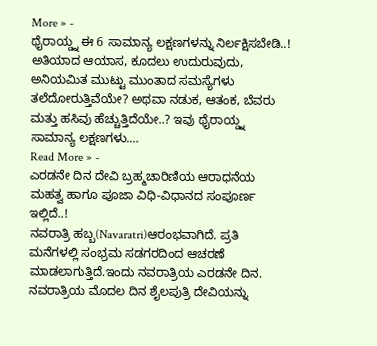More » -
ಥೈರಾಯ್ಡ್ನ ಈ 6 ಸಾಮಾನ್ಯ ಲಕ್ಷಣಗಳನ್ನು ನಿರ್ಲಕ್ಷಿಸಬೇಡಿ..!
ಅತಿಯಾದ ಆಯಾಸ, ಕೂದಲು ಉದುರುವುದು, ಅನಿಯಮಿತ ಮುಟ್ಟು ಮುಂತಾದ ಸಮಸ್ಯೆಗಳು ತಲೆದೋರುತ್ತಿವೆಯೇ? ಅಥವಾ ನಡುಕ, ಆತಂಕ, ಬೆವರು ಮತ್ತು ಹಸಿವು ಹೆಚ್ಚುತ್ತಿದೆಯೇ..? ಇವು ಥೈರಾಯ್ಡ್ನ ಸಾಮಾನ್ಯ ಲಕ್ಷಣಗಳು.…
Read More » -
ಎರಡನೇ ದಿನ ದೇವಿ ಬ್ರಹ್ಮಚಾರಿಣಿಯ ಆರಾಧನೆಯ ಮಹತ್ವ ಹಾಗೂ ಪೂಜಾ ವಿಧಿ-ವಿಧಾನದ ಸಂಪೂರ್ಣ ಇಲ್ಲಿದೆ..!
ನವರಾತ್ರಿ ಹಬ್ಬ(Navaratri)ಆರಂಭವಾಗಿದೆ. ಪ್ರತಿ ಮನೆಗಳಲ್ಲಿ ಸಂಭ್ರಮ ಸಡಗರದಿಂದ ಆಚರಣೆ ಮಾಡಲಾಗುತ್ತಿದೆ.ಇಂದು ನವರಾತ್ರಿಯ ಎರಡನೇ ದಿನ. ನವರಾತ್ರಿಯ ಮೊದಲ ದಿನ ಶೈಲಪುತ್ರಿ ದೇವಿಯನ್ನು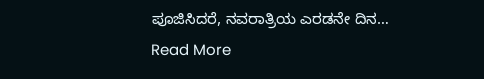ಪೂಜಿಸಿದರೆ, ನವರಾತ್ರಿಯ ಎರಡನೇ ದಿನ…
Read More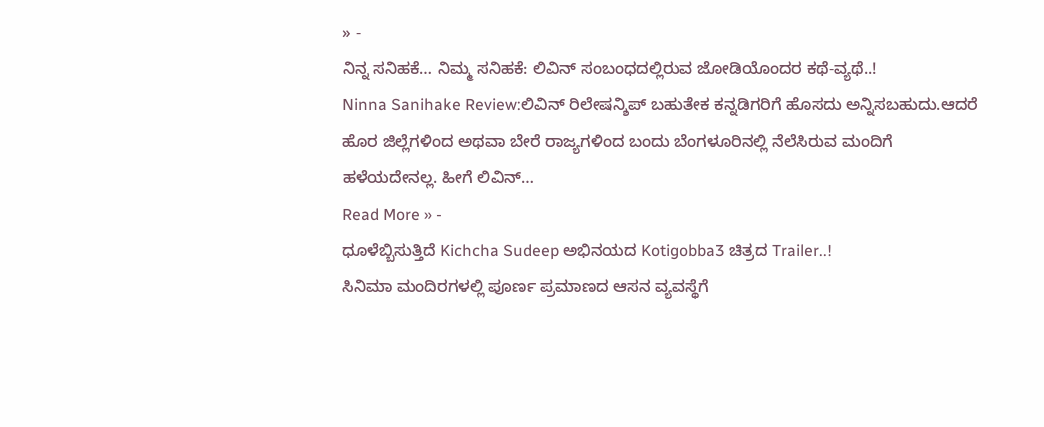» -
ನಿನ್ನ ಸನಿಹಕೆ… ನಿಮ್ಮ ಸನಿಹಕೆ: ಲಿವಿನ್ ಸಂಬಂಧದಲ್ಲಿರುವ ಜೋಡಿಯೊಂದರ ಕಥೆ-ವ್ಯಥೆ..!
Ninna Sanihake Review:ಲಿವಿನ್ ರಿಲೇಷನ್ಶಿಪ್ ಬಹುತೇಕ ಕನ್ನಡಿಗರಿಗೆ ಹೊಸದು ಅನ್ನಿಸಬಹುದು.ಆದರೆ ಹೊರ ಜಿಲ್ಲೆಗಳಿಂದ ಅಥವಾ ಬೇರೆ ರಾಜ್ಯಗಳಿಂದ ಬಂದು ಬೆಂಗಳೂರಿನಲ್ಲಿ ನೆಲೆಸಿರುವ ಮಂದಿಗೆ ಹಳೆಯದೇನಲ್ಲ. ಹೀಗೆ ಲಿವಿನ್…
Read More » -
ಧೂಳೆಬ್ಬಿಸುತ್ತಿದೆ Kichcha Sudeep ಅಭಿನಯದ Kotigobba3 ಚಿತ್ರದ Trailer..!
ಸಿನಿಮಾ ಮಂದಿರಗಳಲ್ಲಿ ಪೂರ್ಣ ಪ್ರಮಾಣದ ಆಸನ ವ್ಯವಸ್ಥೆಗೆ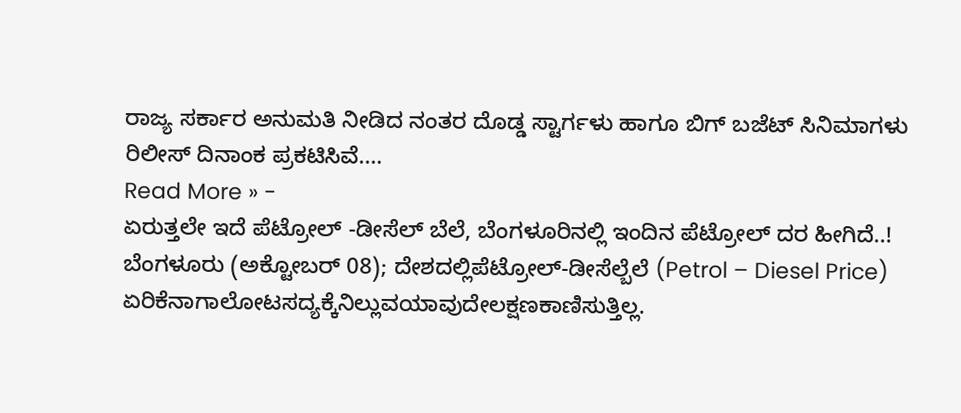ರಾಜ್ಯ ಸರ್ಕಾರ ಅನುಮತಿ ನೀಡಿದ ನಂತರ ದೊಡ್ಡ ಸ್ಟಾರ್ಗಳು ಹಾಗೂ ಬಿಗ್ ಬಜೆಟ್ ಸಿನಿಮಾಗಳು ರಿಲೀಸ್ ದಿನಾಂಕ ಪ್ರಕಟಿಸಿವೆ.…
Read More » -
ಏರುತ್ತಲೇ ಇದೆ ಪೆಟ್ರೋಲ್ -ಡೀಸೆಲ್ ಬೆಲೆ, ಬೆಂಗಳೂರಿನಲ್ಲಿ ಇಂದಿನ ಪೆಟ್ರೋಲ್ ದರ ಹೀಗಿದೆ..!
ಬೆಂಗಳೂರು (ಅಕ್ಟೋಬರ್ 08); ದೇಶದಲ್ಲಿಪೆಟ್ರೋಲ್-ಡೀಸೆಲ್ಬೆಲೆ (Petrol – Diesel Price) ಏರಿಕೆನಾಗಾಲೋಟಸದ್ಯಕ್ಕೆನಿಲ್ಲುವಯಾವುದೇಲಕ್ಷಣಕಾಣಿಸುತ್ತಿಲ್ಲ.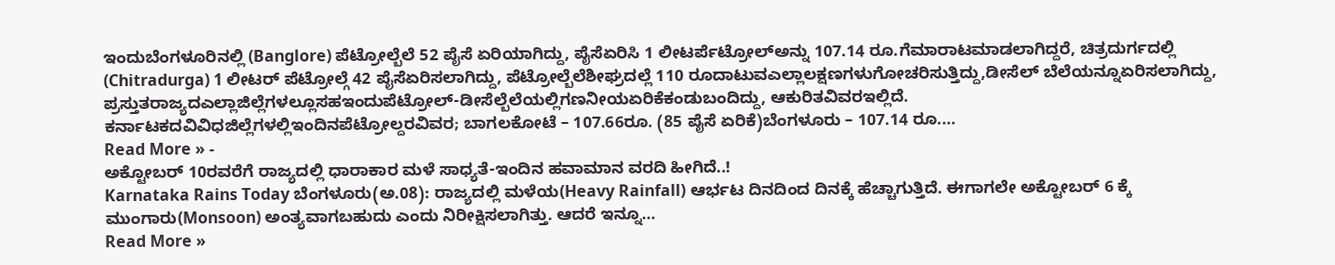ಇಂದುಬೆಂಗಳೂರಿನಲ್ಲಿ (Banglore) ಪೆಟ್ರೋಲ್ಬೆಲೆ 52 ಪೈಸೆ ಏರಿಯಾಗಿದ್ದು, ಪೈಸೆಏರಿಸಿ 1 ಲೀಟರ್ಪೆಟ್ರೋಲ್ಅನ್ನು 107.14 ರೂ.ಗೆಮಾರಾಟಮಾಡಲಾಗಿದ್ದರೆ, ಚಿತ್ರದುರ್ಗದಲ್ಲಿ (Chitradurga) 1 ಲೀಟರ್ ಪೆಟ್ರೋಲ್ಗೆ 42 ಪೈಸೆಏರಿಸಲಾಗಿದ್ದು, ಪೆಟ್ರೋಲ್ಬೆಲೆಶೀಘ್ರದಲ್ಲೆ 110 ರೂದಾಟುವಎಲ್ಲಾಲಕ್ಷಣಗಳುಗೋಚರಿಸುತ್ತಿದ್ದು,ಡೀಸೆಲ್ ಬೆಲೆಯನ್ನೂಏರಿಸಲಾಗಿದ್ದು, ಪ್ರಸ್ತುತರಾಜ್ಯದಎಲ್ಲಾಜಿಲ್ಲೆಗಳಲ್ಲೂಸಹಇಂದುಪೆಟ್ರೋಲ್-ಡೀಸೆಲ್ಬೆಲೆಯಲ್ಲಿಗಣನೀಯಏರಿಕೆಕಂಡುಬಂದಿದ್ದು, ಆಕುರಿತವಿವರಇಲ್ಲಿದೆ. ಕರ್ನಾಟಕದವಿವಿಧಜಿಲ್ಲೆಗಳಲ್ಲಿಇಂದಿನಪೆಟ್ರೋಲ್ದರವಿವರ; ಬಾಗಲಕೋಟೆ – 107.66ರೂ. (85 ಪೈಸೆ ಏರಿಕೆ)ಬೆಂಗಳೂರು – 107.14 ರೂ.…
Read More » -
ಅಕ್ಟೋಬರ್ 10ರವರೆಗೆ ರಾಜ್ಯದಲ್ಲಿ ಧಾರಾಕಾರ ಮಳೆ ಸಾಧ್ಯತೆ-ಇಂದಿನ ಹವಾಮಾನ ವರದಿ ಹೀಗಿದೆ..!
Karnataka Rains Today ಬೆಂಗಳೂರು(ಅ.08): ರಾಜ್ಯದಲ್ಲಿ ಮಳೆಯ(Heavy Rainfall) ಆರ್ಭಟ ದಿನದಿಂದ ದಿನಕ್ಕೆ ಹೆಚ್ಚಾಗುತ್ತಿದೆ. ಈಗಾಗಲೇ ಅಕ್ಟೋಬರ್ 6 ಕ್ಕೆ ಮುಂಗಾರು(Monsoon) ಅಂತ್ಯವಾಗಬಹುದು ಎಂದು ನಿರೀಕ್ಷಿಸಲಾಗಿತ್ತು. ಆದರೆ ಇನ್ನೂ…
Read More »